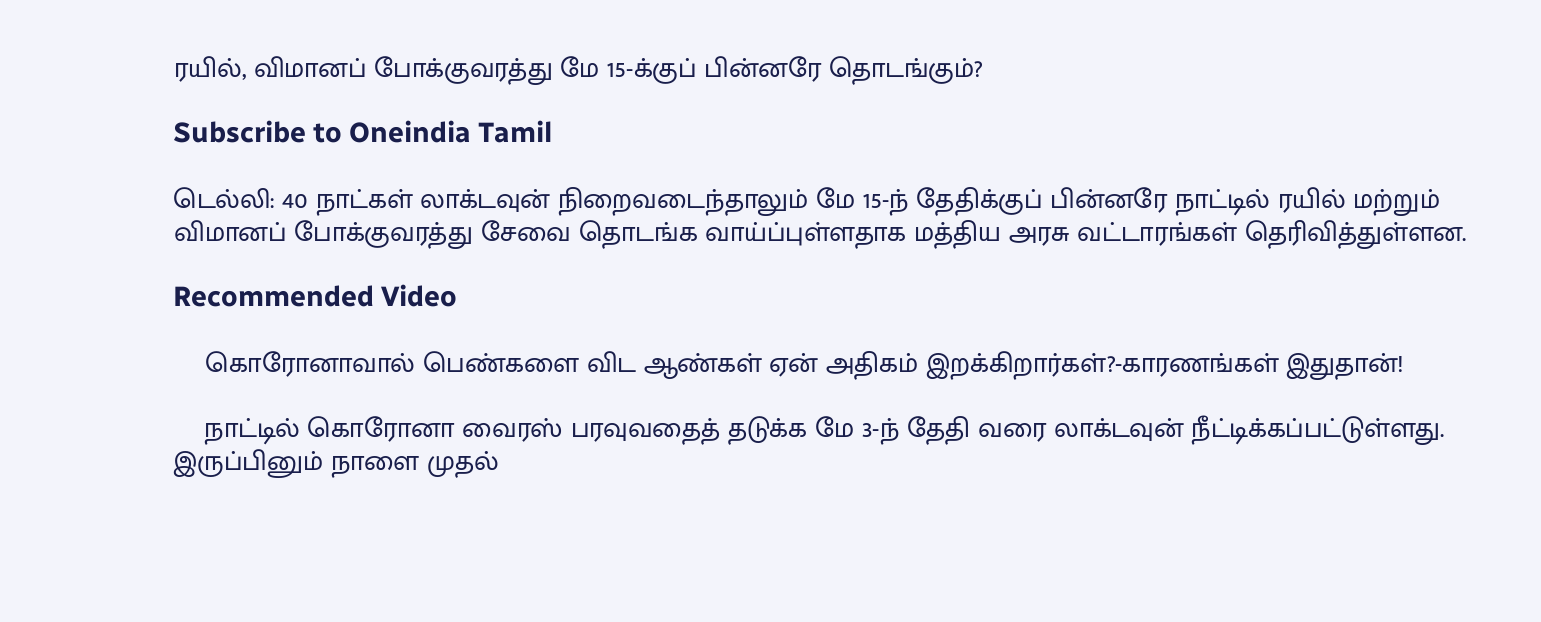ரயில், விமானப் போக்குவரத்து மே 15-க்குப் பின்னரே தொடங்கும்?

Subscribe to Oneindia Tamil

டெல்லி: 40 நாட்கள் லாக்டவுன் நிறைவடைந்தாலும் மே 15-ந் தேதிக்குப் பின்னரே நாட்டில் ரயில் மற்றும் விமானப் போக்குவரத்து சேவை தொடங்க வாய்ப்புள்ளதாக மத்திய அரசு வட்டாரங்கள் தெரிவித்துள்ளன.

Recommended Video

    கொரோனாவால் பெண்களை விட ஆண்கள் ஏன் அதிகம் இறக்கிறார்கள்?-காரணங்கள் இதுதான்!

    நாட்டில் கொரோனா வைரஸ் பரவுவதைத் தடுக்க மே 3-ந் தேதி வரை லாக்டவுன் நீட்டிக்கப்பட்டுள்ளது. இருப்பினும் நாளை முதல்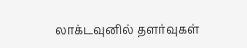லாக்டவுனில் தளர்வுகள்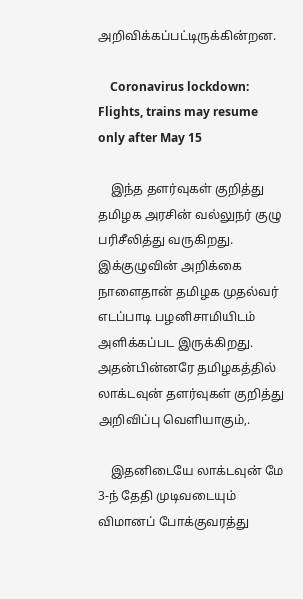அறிவிக்கப்பட்டிருக்கின்றன.

    Coronavirus lockdown: Flights, trains may resume only after May 15

    இந்த தளர்வுகள் குறித்து தமிழக அரசின் வல்லுநர் குழு பரிசீலித்து வருகிறது. இக்குழுவின் அறிக்கை நாளைதான் தமிழக முதல்வர் எடப்பாடி பழனிசாமியிடம் அளிக்கப்பட இருக்கிறது. அதன்பின்னரே தமிழகத்தில் லாக்டவுன் தளர்வுகள் குறித்து அறிவிப்பு வெளியாகும்,.

    இதனிடையே லாக்டவுன் மே 3-ந் தேதி முடிவடையும் விமானப் போக்குவரத்து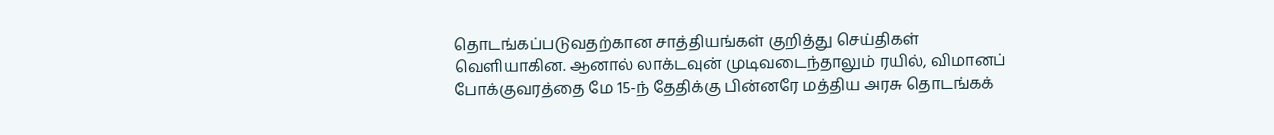தொடங்கப்படுவதற்கான சாத்தியங்கள் குறித்து செய்திகள் வெளியாகின. ஆனால் லாக்டவுன் முடிவடைந்தாலும் ரயில், விமானப் போக்குவரத்தை மே 15-ந் தேதிக்கு பின்னரே மத்திய அரசு தொடங்கக்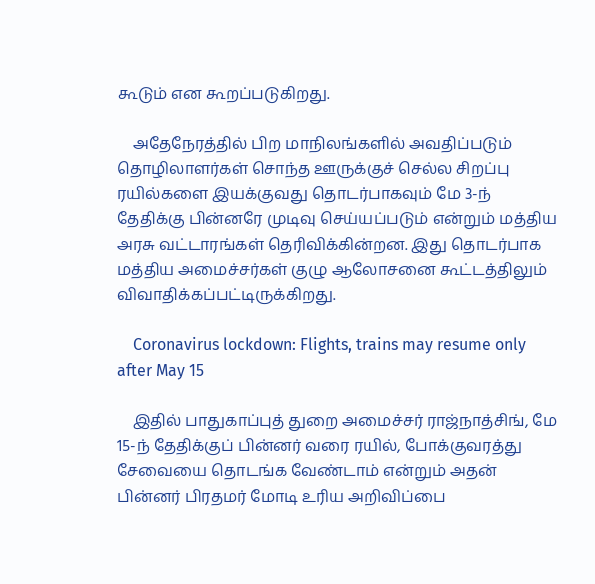கூடும் என கூறப்படுகிறது.

    அதேநேரத்தில் பிற மாநிலங்களில் அவதிப்படும் தொழிலாளர்கள் சொந்த ஊருக்குச் செல்ல சிறப்பு ரயில்களை இயக்குவது தொடர்பாகவும் மே 3-ந் தேதிக்கு பின்னரே முடிவு செய்யப்படும் என்றும் மத்திய அரசு வட்டாரங்கள் தெரிவிக்கின்றன. இது தொடர்பாக மத்திய அமைச்சர்கள் குழு ஆலோசனை கூட்டத்திலும் விவாதிக்கப்பட்டிருக்கிறது.

    Coronavirus lockdown: Flights, trains may resume only after May 15

    இதில் பாதுகாப்புத் துறை அமைச்சர் ராஜ்நாத்சிங், மே 15-ந் தேதிக்குப் பின்னர் வரை ரயில், போக்குவரத்து சேவையை தொடங்க வேண்டாம் என்றும் அதன் பின்னர் பிரதமர் மோடி உரிய அறிவிப்பை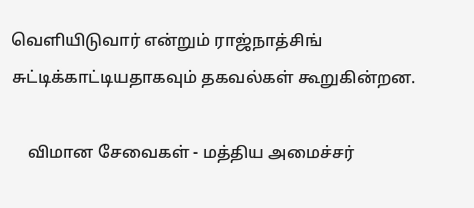வெளியிடுவார் என்றும் ராஜ்நாத்சிங் சுட்டிக்காட்டியதாகவும் தகவல்கள் கூறுகின்றன.

    விமான சேவைகள் - மத்திய அமைச்சர்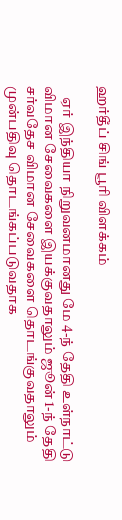ஹர்தீப் சிங் பூரி விளக்கம்

    ஏர் இந்தியா நிறுவனமானது மே 4-ந் தேதி உள்நாட்டு விமான சேவைகளை இயக்குவதாலும் ஜூன் 1-ந் தேதி சர்வதேச விமான சேவைகளை தொடங்குவதாலும் முன்பதிவு தொடங்கப்படுவதாக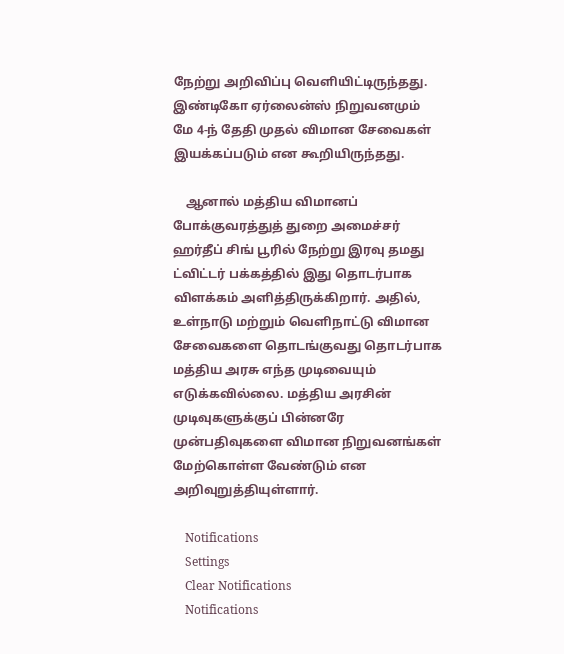நேற்று அறிவிப்பு வெளியிட்டிருந்தது. இண்டிகோ ஏர்லைன்ஸ் நிறுவனமும் மே 4-ந் தேதி முதல் விமான சேவைகள் இயக்கப்படும் என கூறியிருந்தது.

    ஆனால் மத்திய விமானப் போக்குவரத்துத் துறை அமைச்சர் ஹர்தீப் சிங் பூரில் நேற்று இரவு தமது ட்விட்டர் பக்கத்தில் இது தொடர்பாக விளக்கம் அளித்திருக்கிறார். அதில், உள்நாடு மற்றும் வெளிநாட்டு விமான சேவைகளை தொடங்குவது தொடர்பாக மத்திய அரசு எந்த முடிவையும் எடுக்கவில்லை. மத்திய அரசின் முடிவுகளுக்குப் பின்னரே முன்பதிவுகளை விமான நிறுவனங்கள் மேற்கொள்ள வேண்டும் என அறிவுறுத்தியுள்ளார்.

    Notifications
    Settings
    Clear Notifications
    Notifications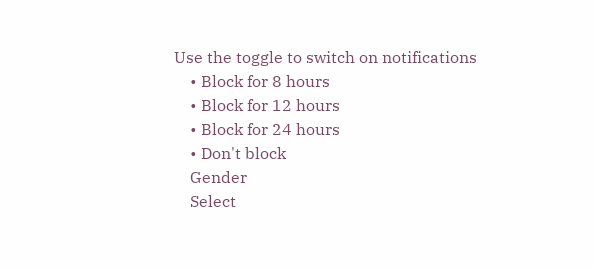Use the toggle to switch on notifications
    • Block for 8 hours
    • Block for 12 hours
    • Block for 24 hours
    • Don't block
    Gender
    Select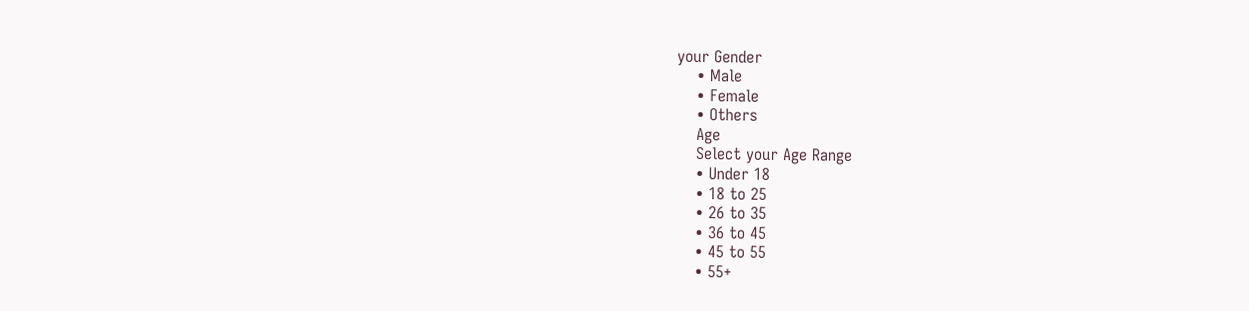your Gender
    • Male
    • Female
    • Others
    Age
    Select your Age Range
    • Under 18
    • 18 to 25
    • 26 to 35
    • 36 to 45
    • 45 to 55
    • 55+